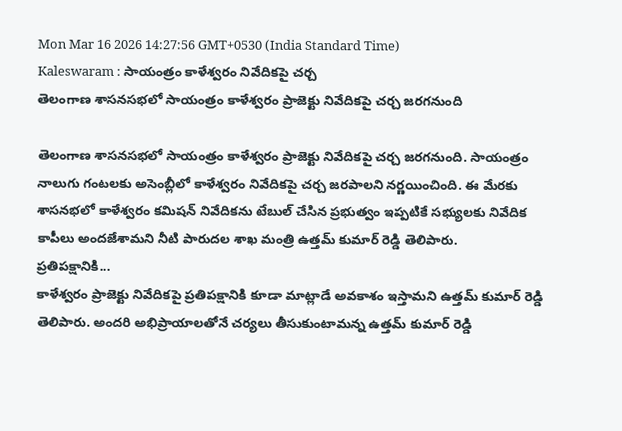Mon Mar 16 2026 14:27:56 GMT+0530 (India Standard Time)
Kaleswaram : సాయంత్రం కాళేశ్వరం నివేదికపై చర్చ
తెలంగాణ శాసనసభలో సాయంత్రం కాళేశ్వరం ప్రాజెక్టు నివేదికపై చర్చ జరగనుంది

తెలంగాణ శాసనసభలో సాయంత్రం కాళేశ్వరం ప్రాజెక్టు నివేదికపై చర్చ జరగనుంది. సాయంత్రం నాలుగు గంటలకు అసెంబ్లీలో కాళేశ్వరం నివేదికపై చర్చ జరపాలని నర్ణయించింది. ఈ మేరకు శాసనభలో కాళేశ్వరం కమిషన్ నివేదికను టేబుల్ చేసిన ప్రభుత్వం ఇప్పటికే సభ్యులకు నివేదిక కాపీలు అందజేశామని నీటి పారుదల శాఖ మంత్రి ఉత్తమ్ కుమార్ రెడ్డి తెలిపారు.
ప్రతిపక్షానికి...
కాళేశ్వరం ప్రాజెక్టు నివేదికపై ప్రతిపక్షానికి కూడా మాట్లాడే అవకాశం ఇస్తామని ఉత్తమ్ కుమార్ రెడ్డి తెలిపారు. అందరి అభిప్రాయాలతోనే చర్యలు తీసుకుంటామన్న ఉత్తమ్ కుమార్ రెడ్డి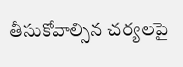తీసుకోవాల్సిన చర్యలపై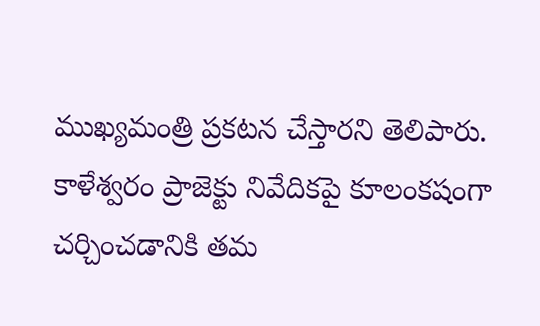ముఖ్యమంత్రి ప్రకటన చేస్తారని తెలిపారు. కాళేశ్వరం ప్రాజెక్టు నివేదికపై కూలంకషంగా చర్చించడానికి తమ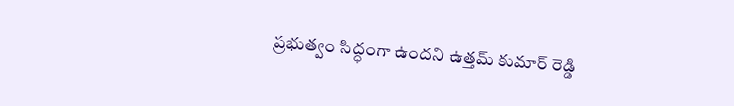ప్రభుత్వం సిద్ధంగా ఉందని ఉత్తమ్ కుమార్ రెడ్డి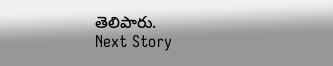తెలిపారు.
Next Story